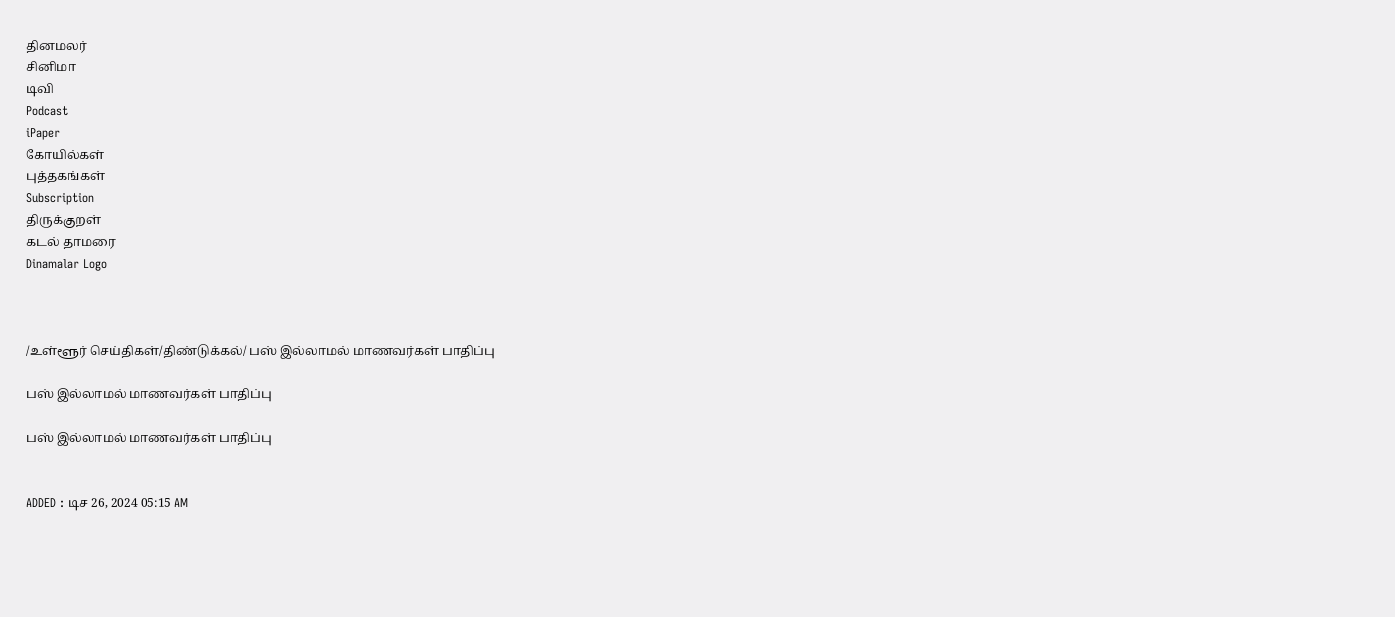தினமலர்
சினிமா
டிவி
Podcast
iPaper
கோயில்கள்
புத்தகங்கள்
Subscription
திருக்குறள்
கடல் தாமரை
Dinamalar Logo



/உள்ளூர் செய்திகள்/திண்டுக்கல்/ பஸ் இல்லாமல் மாணவர்கள் பாதிப்பு

பஸ் இல்லாமல் மாணவர்கள் பாதிப்பு

பஸ் இல்லாமல் மாணவர்கள் பாதிப்பு


ADDED : டிச 26, 2024 05:15 AM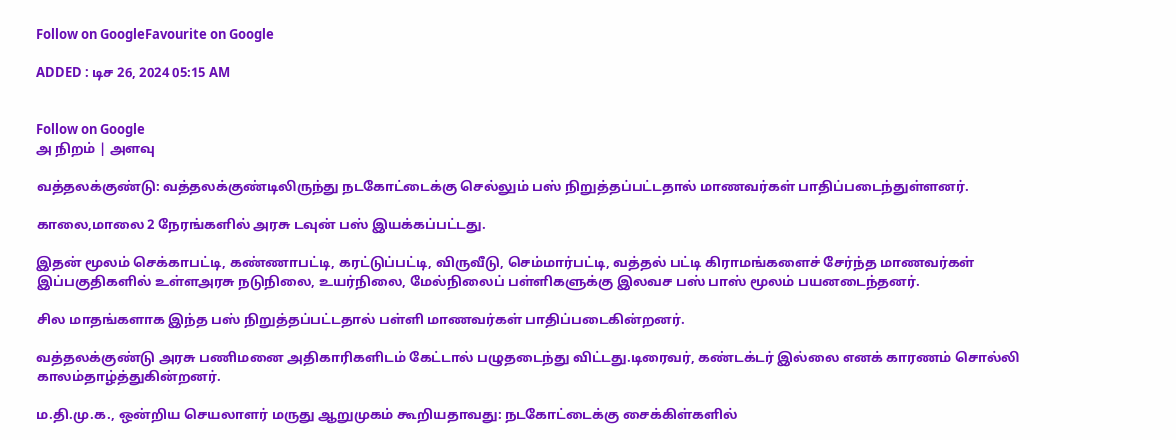Follow on GoogleFavourite on Google

ADDED : டிச 26, 2024 05:15 AM


Follow on Google
அ நிறம் | அளவு

வத்தலக்குண்டு: வத்தலக்குண்டிலிருந்து நடகோட்டைக்கு செல்லும் பஸ் நிறுத்தப்பட்டதால் மாணவர்கள் பாதிப்படைந்துள்ளனர்.

காலை,மாலை 2 நேரங்களில் அரசு டவுன் பஸ் இயக்கப்பட்டது.

இதன் மூலம் செக்காபட்டி, கண்ணாபட்டி, கரட்டுப்பட்டி, விருவீடு, செம்மார்பட்டி, வத்தல் பட்டி கிராமங்களைச் சேர்ந்த மாணவர்கள் இப்பகுதிகளில் உள்ளஅரசு நடுநிலை, உயர்நிலை, மேல்நிலைப் பள்ளிகளுக்கு இலவச பஸ் பாஸ் மூலம் பயனடைந்தனர்.

சில மாதங்களாக இந்த பஸ் நிறுத்தப்பட்டதால் பள்ளி மாணவர்கள் பாதிப்படைகின்றனர்.

வத்தலக்குண்டு அரசு பணிமனை அதிகாரிகளிடம் கேட்டால் பழுதடைந்து விட்டது.டிரைவர், கண்டக்டர் இல்லை எனக் காரணம் சொல்லி காலம்தாழ்த்துகின்றனர்.

ம.தி.மு.க., ஒன்றிய செயலாளர் மருது ஆறுமுகம் கூறியதாவது: நடகோட்டைக்கு சைக்கிள்களில்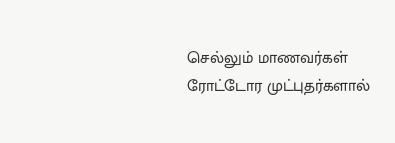செல்லும் மாணவர்கள் ரோட்டோர முட்புதர்களால்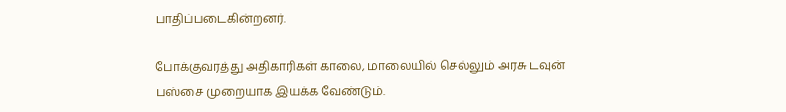பாதிப்படைகின்றனர்.

போக்குவரத்து அதிகாரிகள் காலை, மாலையில் செல்லும் அரசு டவுன் பஸ்சை முறையாக இயக்க வேண்டும்.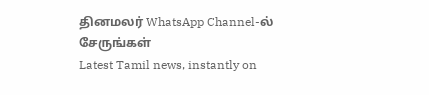தினமலர் WhatsApp Channel-ல் சேருங்கள்
Latest Tamil news, instantly on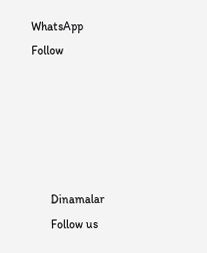WhatsApp
Follow





      Dinamalar
      Follow us